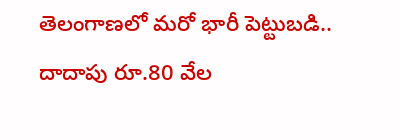తెలంగాణలో మరో భారీ పెట్టుబడి.. దాదాపు రూ.80 వేల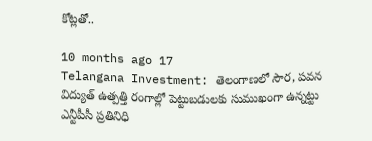కోట్లతో..

10 months ago 17
Telangana Investment: తెలంగాణలో సౌర, పవన విద్యుత్ ఉత్పత్తి రంగాల్లో పెట్టుబడులకు సుముఖంగా ఉన్నట్టు ఎన్టీపీసీ ప్రతినిధి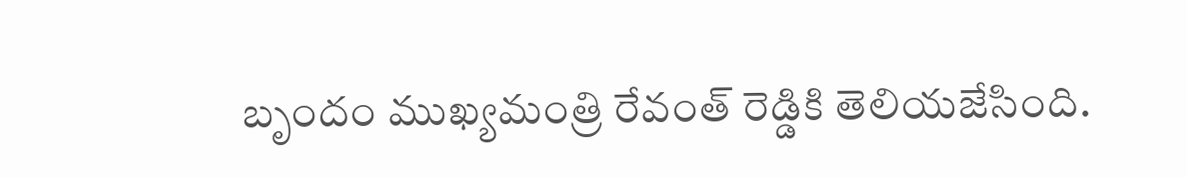బృందం ముఖ్యమంత్రి రేవంత్ రెడ్డికి తెలియజేసింది.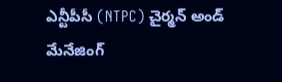ఎన్టీపీసీ (NTPC) చైర్మన్ అండ్ మేనేజింగ్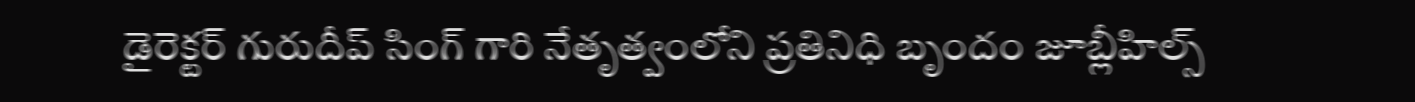డైరెక్టర్ గురుదీప్ సింగ్ గారి నేతృత్వంలోని ప్రతినిధి బృందం జూబ్లీహిల్స్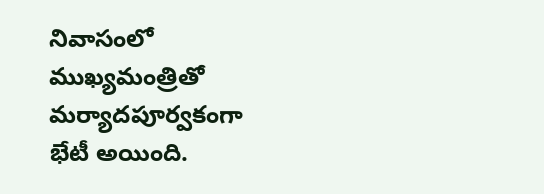నివాసంలో ముఖ్యమంత్రితో మర్యాదపూర్వకంగా భేటీ అయింది.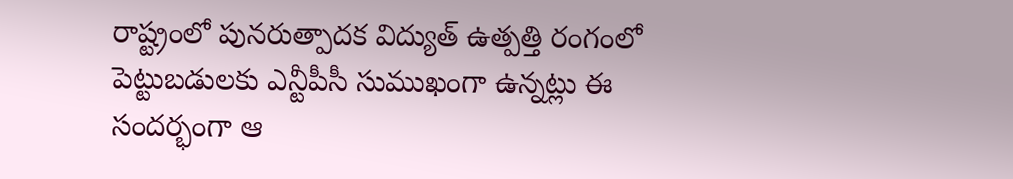రాష్ట్రంలో పునరుత్పాదక విద్యుత్ ఉత్పత్తి రంగంలో పెట్టుబడులకు ఎన్టీపీసీ సుముఖంగా ఉన్నట్లు ఈ సందర్భంగా ఆ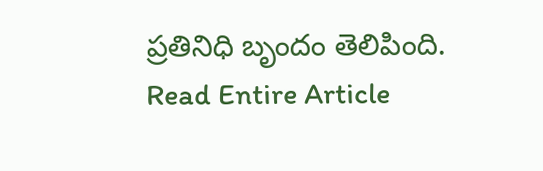ప్రతినిధి బృందం తెలిపింది.
Read Entire Article